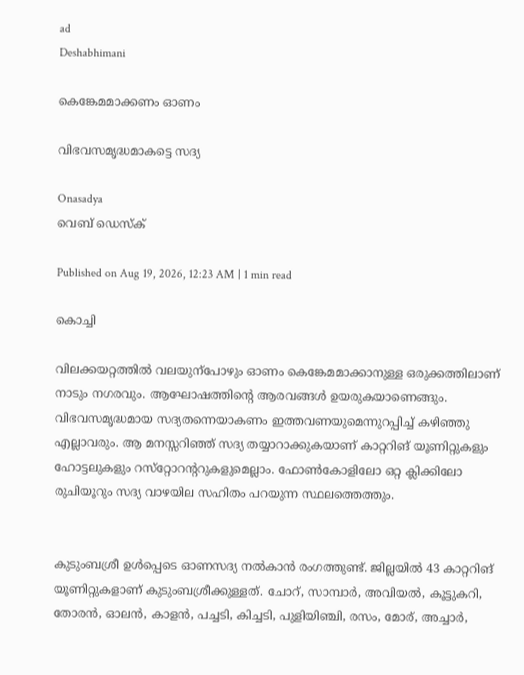ad
Deshabhimani

കെങ്കേമമാക്കണം ഓണം

വിഭവസമൃദ്ധമാകട്ടെ സദ്യ

Onasadya
വെബ് ഡെസ്ക്

Published on Aug 19, 2026, 12:23 AM | 1 min read

കൊച്ചി

വിലക്കയറ്റത്തിൽ വലയുന്പോഴും ഓണം കെങ്കേമമാക്കാനുള്ള ഒരുക്കത്തിലാണ്‌ നാടും നഗരവും. ആഘോഷത്തിന്റെ ആരവങ്ങൾ ഉയരുകയാണെങ്ങും. വിഭവസമൃദ്ധമായ സദ്യതന്നെയാകണം ഇത്തവണയുമെന്നുറപ്പിച്ച്‌ കഴിഞ്ഞു എല്ലാവരും. ആ മനസ്സറിഞ്ഞ്‌ സദ്യ തയ്യാറാക്കുകയാണ്‌ കാറ്ററിങ്‌ യൂണിറ്റുകളും ഹോട്ടലുകളും റസ്‌റ്റോറന്ററുകളുമെല്ലാം. ഫോൺകോളിലോ ഒറ്റ ക്ലിക്കിലോ രുചിയൂറും സദ്യ വാഴയില സഹിതം പറയുന്ന സ്ഥലത്തെത്തും.


കുടുംബശ്രീ ഉൾപ്പെടെ ഓണസദ്യ നൽകാൻ രംഗത്തുണ്ട്‌. ജില്ലയിൽ 43 കാറ്ററിങ്‌ യൂണിറ്റുകളാണ്‌ കുടുംബശ്രീക്കുള്ളത്‌. ചോറ്, സാമ്പാര്‍, അവിയല്‍, കൂട്ടുകറി, തോരന്‍, ഓലന്‍, കാളന്‍, പച്ചടി, കിച്ചടി, പുളിയിഞ്ചി, രസം, മോര്, അച്ചാര്‍,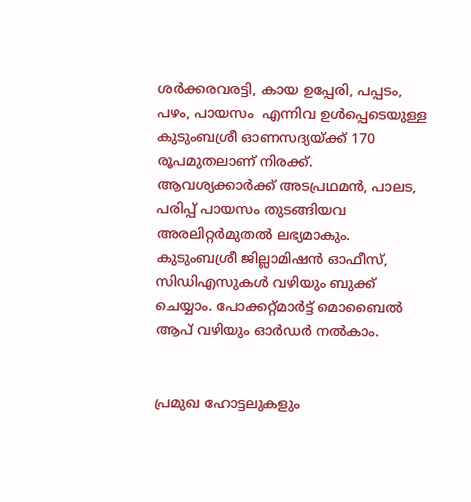ശര്‍ക്കരവരട്ടി, കായ ഉപ്പേരി, പപ്പടം, പഴം, പായസം  എന്നിവ ഉള്‍പ്പെടെയുള്ള കുടുംബശ്രീ ഓണസദ്യയ്ക്ക് 170 രൂപമുതലാണ് നിരക്ക്. ആവശ്യക്കാര്‍ക്ക് അടപ്രഥമന്‍, പാലട, പരിപ്പ് പായസം തുടങ്ങിയവ അരലിറ്റര്‍മുതല്‍ ലഭ്യമാകും. കുടുംബശ്രീ ജില്ലാമിഷൻ ഓഫീസ്‌, സിഡിഎസുകള്‍ വഴിയും ബുക്ക്‌ ചെയ്യാം. പോക്കറ്റ്‌മാർട്ട്‌ മൊബൈൽ ആപ്‌ വഴിയും ഓർഡർ നൽകാം.


പ്രമുഖ ഹോട്ടലുകളും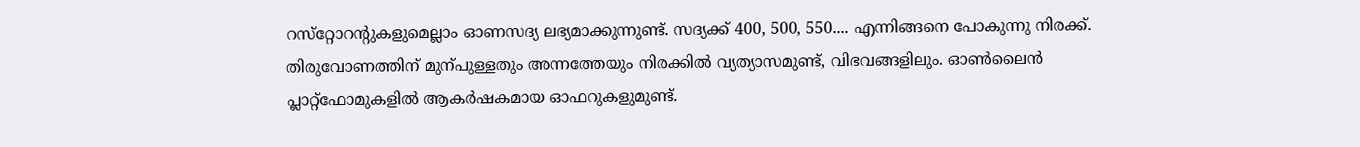റസ്‌റ്റോറന്റുകളുമെല്ലാം ഓണസദ്യ ലഭ്യമാക്കുന്നുണ്ട്‌. സദ്യക്ക്‌ 400, 500, 550.... എന്നിങ്ങനെ പോകുന്നു നിരക്ക്‌. തിരുവോണത്തിന്‌ മുന്പുള്ളതും അന്നത്തേയും നിരക്കിൽ വ്യത്യാസമുണ്ട്‌, വിഭവങ്ങളിലും. ഓൺലൈൻ പ്ലാറ്റ്‌ഫോമുകളിൽ ആകർഷകമായ ഓഫറുകളുമുണ്ട്‌.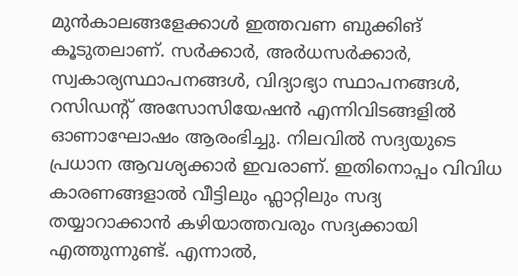മുൻകാലങ്ങളേക്കാൾ ഇത്തവണ ബുക്കിങ്‌ കൂടുതലാണ്‌. സർക്കാർ, അർധസർക്കാർ, സ്വകാര്യസ്ഥാപനങ്ങൾ, വിദ്യാഭ്യാ സ്ഥാപനങ്ങൾ, റസിഡന്റ്‌ അസോസിയേഷൻ എന്നിവിടങ്ങളിൽ ഓണാഘോഷം ആരംഭിച്ചു. നിലവിൽ സദ്യയുടെ പ്രധാന ആവശ്യക്കാർ ഇവരാണ്‌. ഇതിനൊപ്പം വിവിധ കാരണങ്ങളാൽ വീട്ടിലും ഫ്ലാറ്റിലും സദ്യ തയ്യാറാക്കാൻ കഴിയാത്തവരും സദ്യക്കായി എത്തുന്നുണ്ട്‌. എന്നാൽ,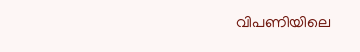വിപണിയിലെ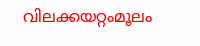വിലക്കയറ്റംമൂലം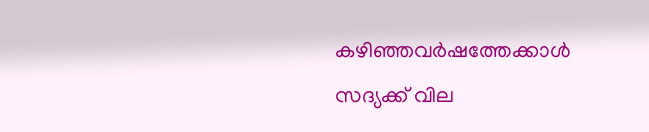കഴിഞ്ഞവർഷത്തേക്കാൾ സദ്യക്ക്‌ വില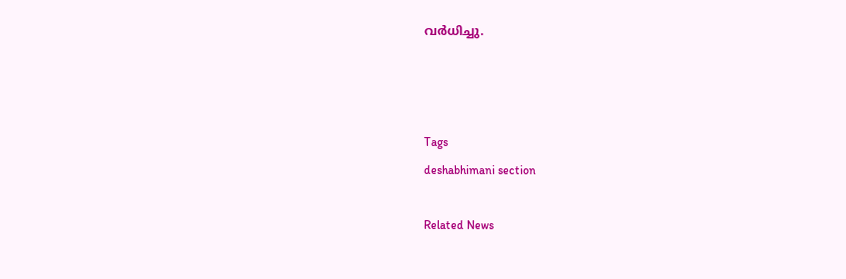വർധിച്ചു.



Tags
deshabhimani section

Related News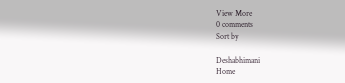View More
0 comments
Sort by

Deshabhimani
Home